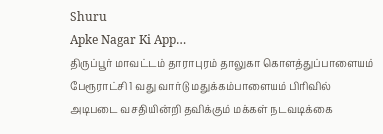Shuru
Apke Nagar Ki App…
திருப்பூர் மாவட்டம் தாராபுரம் தாலுகா கொளத்துப்பாளையம் பேரூராட்சி 1 வது வார்டு மதுக்கம்பாளையம் பிரிவில் அடிபடை வசதியின்றி தவிக்கும் மக்கள் நடவடிக்கை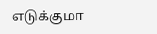எடுக்குமா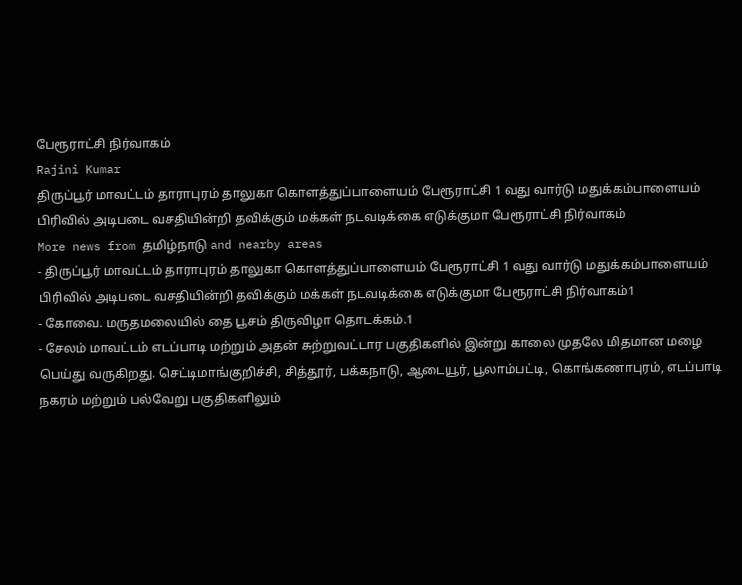பேரூராட்சி நிர்வாகம்
Rajini Kumar
திருப்பூர் மாவட்டம் தாராபுரம் தாலுகா கொளத்துப்பாளையம் பேரூராட்சி 1 வது வார்டு மதுக்கம்பாளையம் பிரிவில் அடிபடை வசதியின்றி தவிக்கும் மக்கள் நடவடிக்கை எடுக்குமா பேரூராட்சி நிர்வாகம்
More news from தமிழ்நாடு and nearby areas
- திருப்பூர் மாவட்டம் தாராபுரம் தாலுகா கொளத்துப்பாளையம் பேரூராட்சி 1 வது வார்டு மதுக்கம்பாளையம் பிரிவில் அடிபடை வசதியின்றி தவிக்கும் மக்கள் நடவடிக்கை எடுக்குமா பேரூராட்சி நிர்வாகம்1
- கோவை. மருதமலையில் தை பூசம் திருவிழா தொடக்கம்.1
- சேலம் மாவட்டம் எடப்பாடி மற்றும் அதன் சுற்றுவட்டார பகுதிகளில் இன்று காலை முதலே மிதமான மழை பெய்து வருகிறது. செட்டிமாங்குறிச்சி, சித்தூர், பக்கநாடு, ஆடையூர், பூலாம்பட்டி, கொங்கணாபுரம், எடப்பாடி நகரம் மற்றும் பல்வேறு பகுதிகளிலும்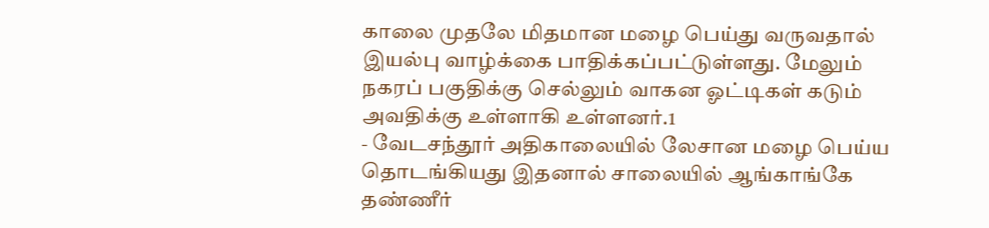காலை முதலே மிதமான மழை பெய்து வருவதால் இயல்பு வாழ்க்கை பாதிக்கப்பட்டுள்ளது. மேலும் நகரப் பகுதிக்கு செல்லும் வாகன ஓட்டிகள் கடும் அவதிக்கு உள்ளாகி உள்ளனர்.1
- வேடசந்தூர் அதிகாலையில் லேசான மழை பெய்ய தொடங்கியது இதனால் சாலையில் ஆங்காங்கே தண்ணீர்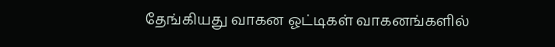தேங்கியது வாகன ஓட்டிகள் வாகனங்களில்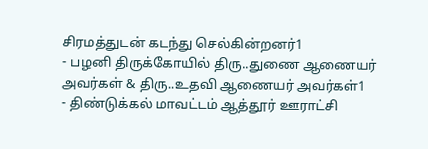சிரமத்துடன் கடந்து செல்கின்றனர்1
- பழனி திருக்கோயில் திரு..துணை ஆணையர் அவர்கள் & திரு..உதவி ஆணையர் அவர்கள்1
- திண்டுக்கல் மாவட்டம் ஆத்தூர் ஊராட்சி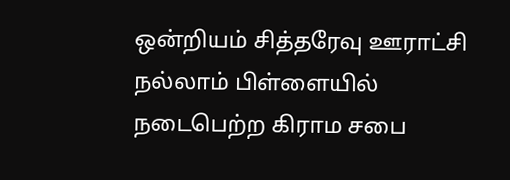ஒன்றியம் சித்தரேவு ஊராட்சி நல்லாம் பிள்ளையில் நடைபெற்ற கிராம சபை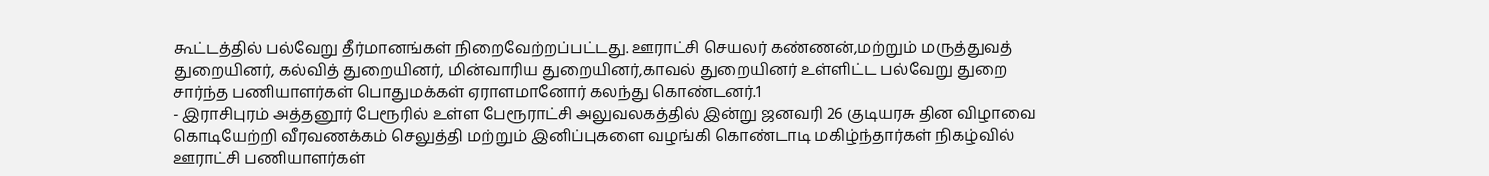கூட்டத்தில் பல்வேறு தீர்மானங்கள் நிறைவேற்றப்பட்டது. ஊராட்சி செயலர் கண்ணன்,மற்றும் மருத்துவத் துறையினர், கல்வித் துறையினர், மின்வாரிய துறையினர்,காவல் துறையினர் உள்ளிட்ட பல்வேறு துறை சார்ந்த பணியாளர்கள் பொதுமக்கள் ஏராளமானோர் கலந்து கொண்டனர்.1
- இராசிபுரம் அத்தனூர் பேரூரில் உள்ள பேரூராட்சி அலுவலகத்தில் இன்று ஜனவரி 26 குடியரசு தின விழாவை கொடியேற்றி வீரவணக்கம் செலுத்தி மற்றும் இனிப்புகளை வழங்கி கொண்டாடி மகிழ்ந்தார்கள் நிகழ்வில் ஊராட்சி பணியாளர்கள்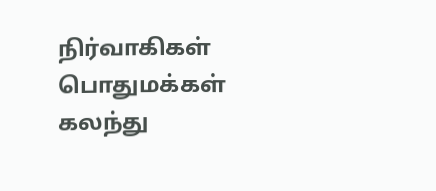நிர்வாகிகள் பொதுமக்கள் கலந்து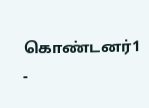கொண்டனர்1
-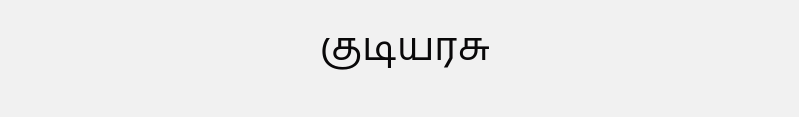குடியரசு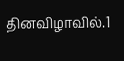தினவிழாவில்.1